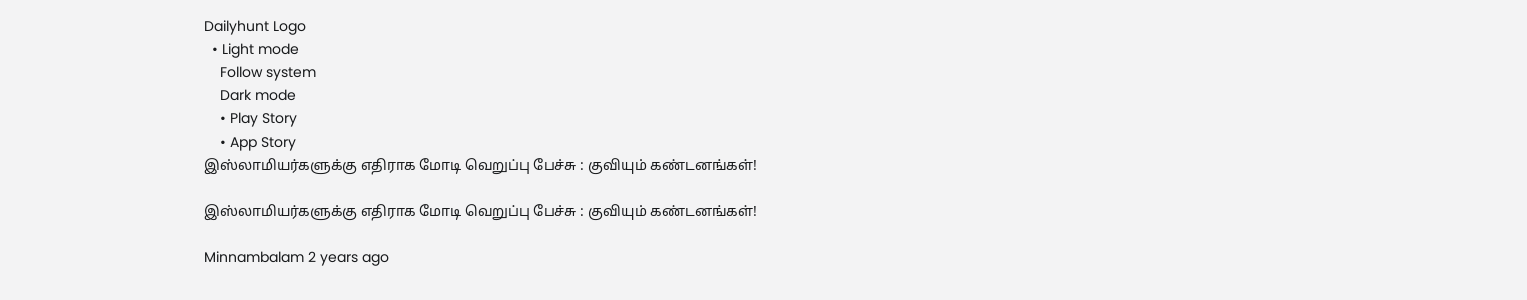Dailyhunt Logo
  • Light mode
    Follow system
    Dark mode
    • Play Story
    • App Story
இஸ்லாமியர்களுக்கு எதிராக மோடி வெறுப்பு பேச்சு : குவியும் கண்டனங்கள்!

இஸ்லாமியர்களுக்கு எதிராக மோடி வெறுப்பு பேச்சு : குவியும் கண்டனங்கள்!

Minnambalam 2 years ago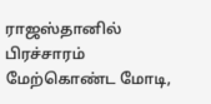ராஜஸ்தானில் பிரச்சாரம் மேற்கொண்ட மோடி,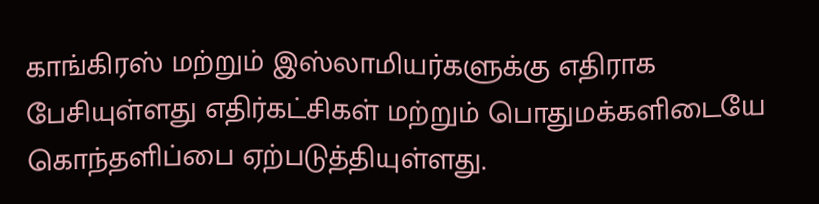காங்கிரஸ் மற்றும் இஸ்லாமியர்களுக்கு எதிராக பேசியுள்ளது எதிர்கட்சிகள் மற்றும் பொதுமக்களிடையே கொந்தளிப்பை ஏற்படுத்தியுள்ளது.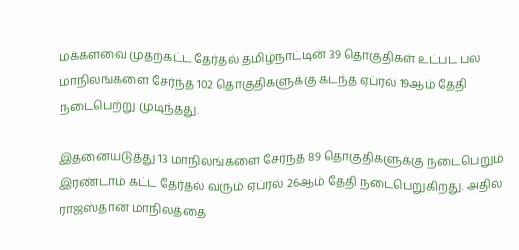மக்களவை முதற்கட்ட தேர்தல் தமிழ்நாட்டின் 39 தொகுதிகள் உட்பட பல மாநிலங்களை சேர்ந்த 102 தொகுதிகளுக்கு கடந்த ஏப்ரல் 19ஆம் தேதி நடைபெற்று முடிந்தது.

இதனையடுத்து 13 மாநிலங்களை சேர்ந்த 89 தொகுதிகளுக்கு நடைபெறும் இரண்டாம் கட்ட தேர்தல் வரும் ஏப்ரல் 26ஆம் தேதி நடைபெறுகிறது. அதில் ராஜஸ்தான் மாநிலத்தை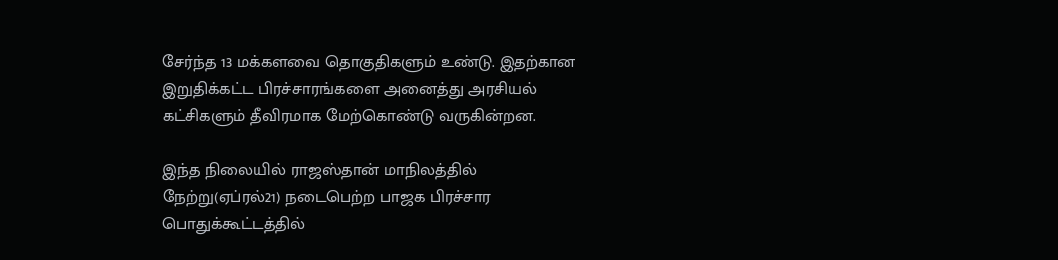சேர்ந்த 13 மக்களவை தொகுதிகளும் உண்டு. இதற்கான இறுதிக்கட்ட பிரச்சாரங்களை அனைத்து அரசியல் கட்சிகளும் தீவிரமாக மேற்கொண்டு வருகின்றன.

இந்த நிலையில் ராஜஸ்தான் மாநிலத்தில் நேற்று(ஏப்ரல்21) நடைபெற்ற பாஜக பிரச்சார பொதுக்கூட்டத்தில்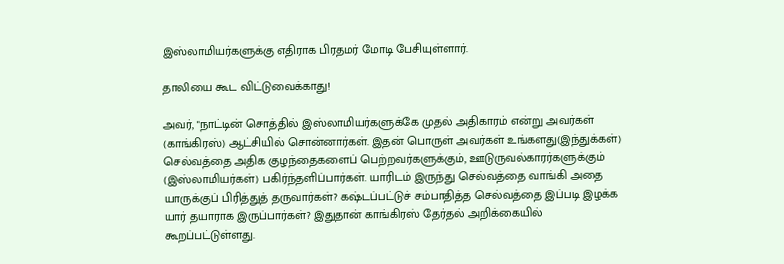இஸ்லாமியர்களுக்கு எதிராக பிரதமர் மோடி பேசியுள்ளார்.

தாலியை கூட விட்டுவைக்காது!

அவர், "நாட்டின் சொத்தில் இஸ்லாமியர்களுக்கே முதல் அதிகாரம் என்று அவர்கள் (காங்கிரஸ்) ஆட்சியில் சொன்னார்கள். இதன் பொருள் அவர்கள் உங்களது(இந்துக்கள்) செல்வத்தை அதிக குழந்தைகளைப் பெற்றவர்களுக்கும், ஊடுருவல்காரர்களுக்கும் (இஸ்லாமியர்கள்) பகிர்ந்தளிப்பார்கள். யாரிடம் இருந்து செல்வத்தை வாங்கி அதை யாருக்குப் பிரித்துத் தருவார்கள்? கஷ்டப்பட்டுச் சம்பாதித்த செல்வத்தை இப்படி இழக்க யார் தயாராக இருப்பார்கள்? இதுதான் காங்கிரஸ் தேர்தல் அறிக்கையில் கூறப்பட்டுள்ளது.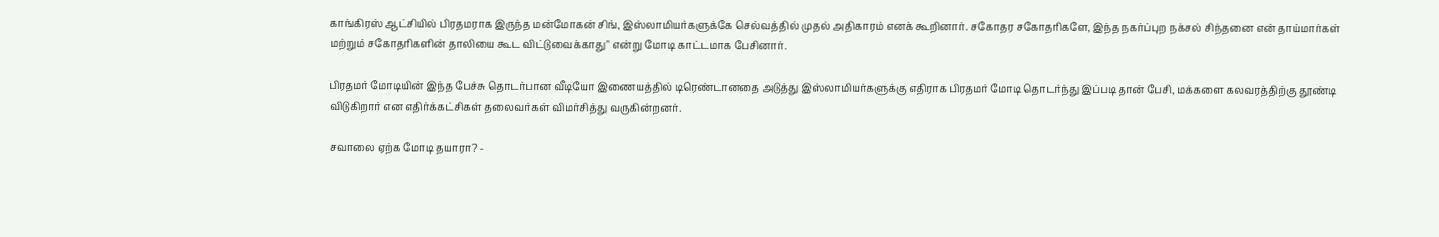காங்கிரஸ் ஆட்சியில் பிரதமராக இருந்த மன்மோகன் சிங், இஸ்லாமியர்களுக்கே செல்வத்தில் முதல் அதிகாரம் எனக் கூறினார். சகோதர சகோதரிகளே, இந்த நகர்ப்புற நக்சல் சிந்தனை என் தாய்மார்கள் மற்றும் சகோதரிகளின் தாலியை கூட விட்டுவைக்காது" என்று மோடி காட்டமாக பேசினார்.

பிரதமர் மோடியின் இந்த பேச்சு தொடர்பான வீடியோ இணையத்தில் டிரெண்டானதை அடுத்து இஸ்லாமியர்களுக்கு எதிராக பிரதமர் மோடி தொடர்ந்து இப்படி தான் பேசி, மக்களை கலவரத்திற்கு தூண்டி விடுகிறார் என எதிர்க்கட்சிகள் தலைவர்கள் விமர்சித்து வருகின்றனர்.

சவாலை ஏற்க மோடி தயாரா? -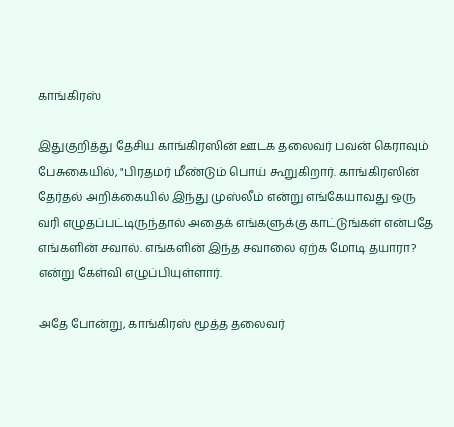காங்கிரஸ்

இதுகுறித்து தேசிய காங்கிரஸின் ஊடக தலைவர் பவன் கெராவும் பேசுகையில், "பிரதமர் மீண்டும் பொய் கூறுகிறார். காங்கிரஸின் தேர்தல் அறிக்கையில் இந்து முஸ்லீம் என்று எங்கேயாவது ஒரு வரி எழுதப்பட்டிருந்தால் அதைக் எங்களுக்கு காட்டுங்கள் என்பதே எங்களின் சவால். எங்களின் இந்த சவாலை ஏற்க மோடி தயாரா? என்று கேள்வி எழுப்பியுள்ளார்.

அதே போன்று, காங்கிரஸ் மூத்த தலைவர்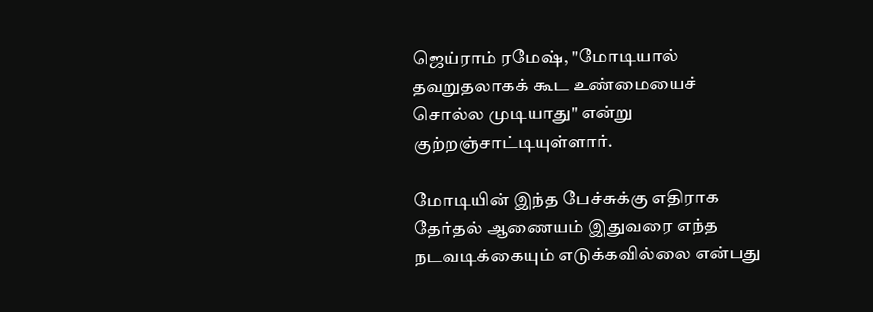ஜெய்ராம் ரமேஷ், "மோடியால் தவறுதலாகக் கூட உண்மையைச் சொல்ல முடியாது" என்று குற்றஞ்சாட்டியுள்ளார்.

மோடியின் இந்த பேச்சுக்கு எதிராக தேர்தல் ஆணையம் இதுவரை எந்த நடவடிக்கையும் எடுக்கவில்லை என்பது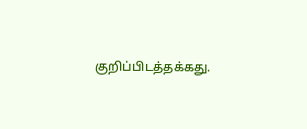குறிப்பிடத்தக்கது.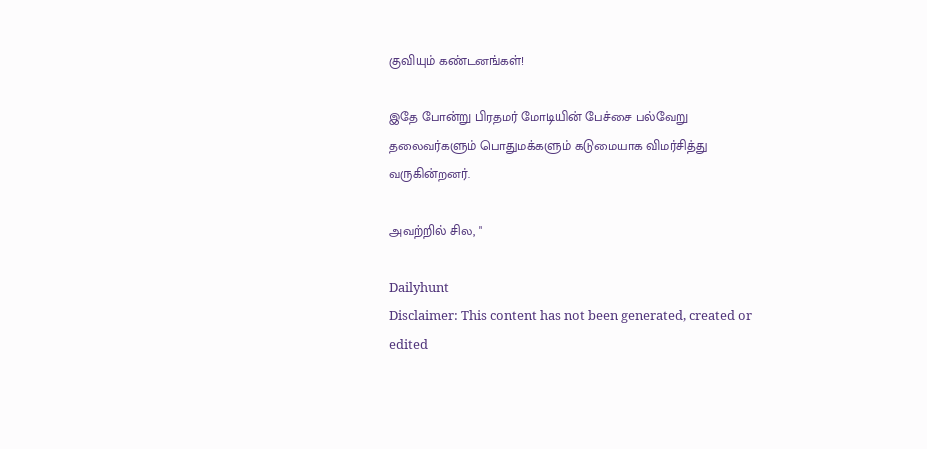குவியும் கண்டனங்கள்!

இதே போன்று பிரதமர் மோடியின் பேச்சை பல்வேறு தலைவர்களும் பொதுமக்களும் கடுமையாக விமர்சித்து வருகின்றனர்.

அவற்றில் சில, "

Dailyhunt
Disclaimer: This content has not been generated, created or edited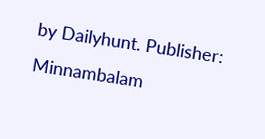by Dailyhunt. Publisher: Minnambalam